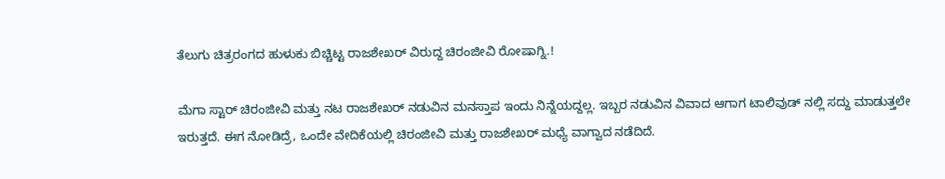ತೆಲುಗು ಚಿತ್ರರಂಗದ ಹುಳುಕು ಬಿಚ್ಚಿಟ್ಟ ರಾಜಶೇಖರ್ ವಿರುದ್ದ ಚಿರಂಜೀವಿ ರೋಷಾಗ್ನಿ.!

ಮೆಗಾ ಸ್ಟಾರ್ ಚಿರಂಜೀವಿ ಮತ್ತು ನಟ ರಾಜಶೇಖರ್ ನಡುವಿನ ಮನಸ್ತಾಪ ಇಂದು ನಿನ್ನೆಯದ್ದಲ್ಲ. ಇಬ್ಬರ ನಡುವಿನ ವಿವಾದ ಆಗಾಗ ಟಾಲಿವುಡ್ ನಲ್ಲಿ ಸದ್ದು ಮಾಡುತ್ತಲೇ ಇರುತ್ತದೆ. ಈಗ ನೋಡಿದ್ರೆ, ಒಂದೇ ವೇದಿಕೆಯಲ್ಲಿ ಚಿರಂಜೀವಿ ಮತ್ತು ರಾಜಶೇಖರ್ ಮಧ್ಯೆ ವಾಗ್ವಾದ ನಡೆದಿದೆ.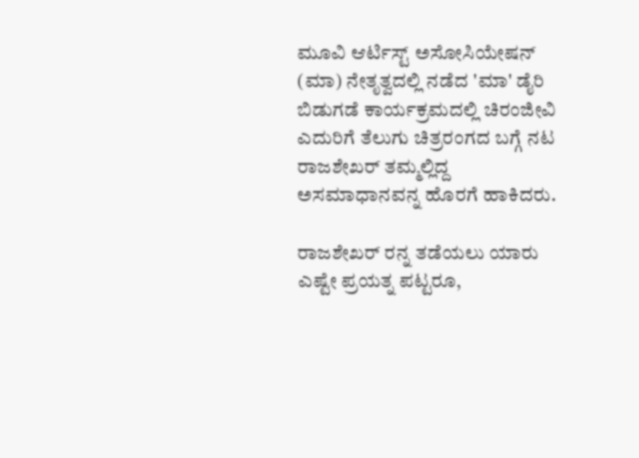ಮೂವಿ ಆರ್ಟಿಸ್ಟ್ ಅಸೋಸಿಯೇಷನ್ (ಮಾ) ನೇತೃತ್ವದಲ್ಲಿ ನಡೆದ 'ಮಾ' ಡೈರಿ ಬಿಡುಗಡೆ ಕಾರ್ಯಕ್ರಮದಲ್ಲಿ ಚಿರಂಜೀವಿ ಎದುರಿಗೆ ತೆಲುಗು ಚಿತ್ರರಂಗದ ಬಗ್ಗೆ ನಟ ರಾಜಶೇಖರ್ ತಮ್ಮಲ್ಲಿದ್ದ ಅಸಮಾಧಾನವನ್ನ ಹೊರಗೆ ಹಾಕಿದರು.

ರಾಜಶೇಖರ್ ರನ್ನ ತಡೆಯಲು ಯಾರು ಎಷ್ಟೇ ಪ್ರಯತ್ನ ಪಟ್ಟರೂ,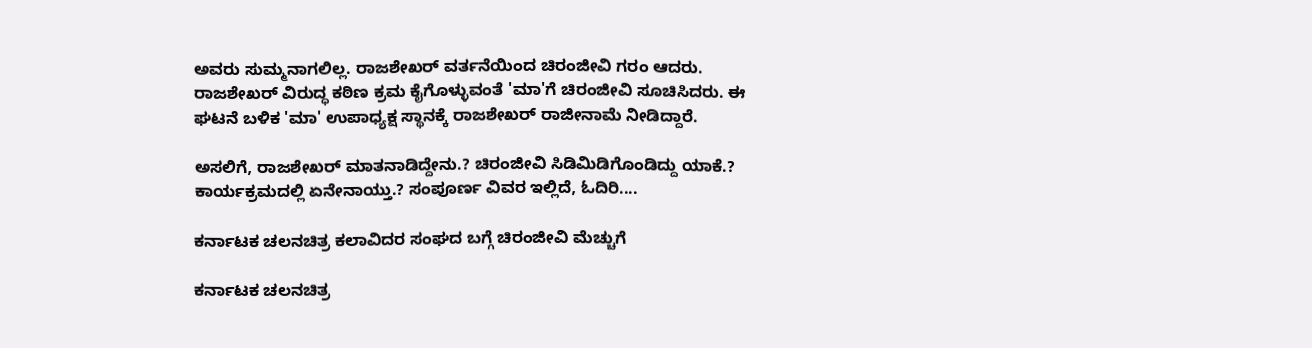ಅವರು ಸುಮ್ಮನಾಗಲಿಲ್ಲ. ರಾಜಶೇಖರ್ ವರ್ತನೆಯಿಂದ ಚಿರಂಜೀವಿ ಗರಂ ಆದರು. ರಾಜಶೇಖರ್ ವಿರುದ್ಧ ಕಠಿಣ ಕ್ರಮ ಕೈಗೊಳ್ಳುವಂತೆ 'ಮಾ'ಗೆ ಚಿರಂಜೀವಿ ಸೂಚಿಸಿದರು. ಈ ಘಟನೆ ಬಳಿಕ 'ಮಾ' ಉಪಾಧ್ಯಕ್ಷ ಸ್ಥಾನಕ್ಕೆ ರಾಜಶೇಖರ್ ರಾಜೀನಾಮೆ ನೀಡಿದ್ದಾರೆ.

ಅಸಲಿಗೆ, ರಾಜಶೇಖರ್ ಮಾತನಾಡಿದ್ದೇನು.? ಚಿರಂಜೀವಿ ಸಿಡಿಮಿಡಿಗೊಂಡಿದ್ದು ಯಾಕೆ.? ಕಾರ್ಯಕ್ರಮದಲ್ಲಿ ಏನೇನಾಯ್ತು.? ಸಂಪೂರ್ಣ ವಿವರ ಇಲ್ಲಿದೆ, ಓದಿರಿ....

ಕರ್ನಾಟಕ ಚಲನಚಿತ್ರ ಕಲಾವಿದರ ಸಂಘದ ಬಗ್ಗೆ ಚಿರಂಜೀವಿ ಮೆಚ್ಚುಗೆ

ಕರ್ನಾಟಕ ಚಲನಚಿತ್ರ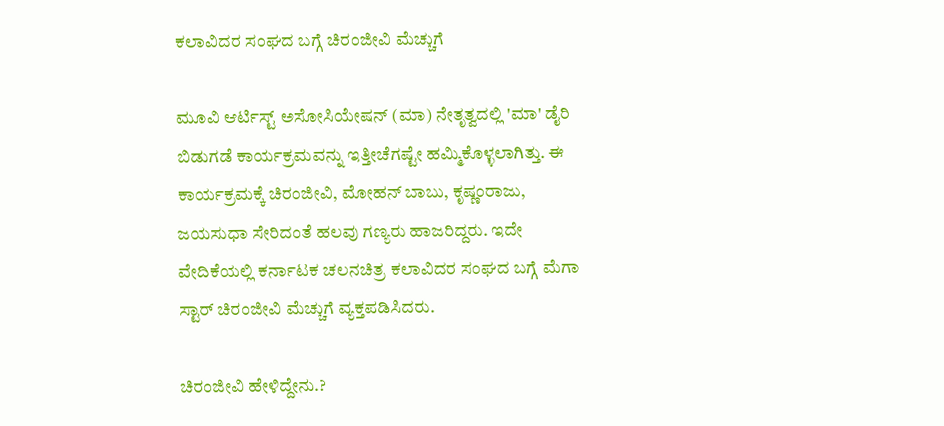ಕಲಾವಿದರ ಸಂಘದ ಬಗ್ಗೆ ಚಿರಂಜೀವಿ ಮೆಚ್ಚುಗೆ

ಮೂವಿ ಆರ್ಟಿಸ್ಟ್ ಅಸೋಸಿಯೇಷನ್ (ಮಾ) ನೇತೃತ್ವದಲ್ಲಿ 'ಮಾ' ಡೈರಿ ಬಿಡುಗಡೆ ಕಾರ್ಯಕ್ರಮವನ್ನು ಇತ್ತೀಚೆಗಷ್ಟೇ ಹಮ್ಮಿಕೊಳ್ಳಲಾಗಿತ್ತು. ಈ ಕಾರ್ಯಕ್ರಮಕ್ಕೆ ಚಿರಂಜೀವಿ, ಮೋಹನ್ ಬಾಬು, ಕೃಷ್ಣಂರಾಜು, ಜಯಸುಧಾ ಸೇರಿದಂತೆ ಹಲವು ಗಣ್ಯರು ಹಾಜರಿದ್ದರು. ಇದೇ ವೇದಿಕೆಯಲ್ಲಿ ಕರ್ನಾಟಕ ಚಲನಚಿತ್ರ ಕಲಾವಿದರ ಸಂಘದ ಬಗ್ಗೆ ಮೆಗಾ ಸ್ಟಾರ್ ಚಿರಂಜೀವಿ ಮೆಚ್ಚುಗೆ ವ್ಯಕ್ತಪಡಿಸಿದರು.

ಚಿರಂಜೀವಿ ಹೇಳಿದ್ದೇನು.?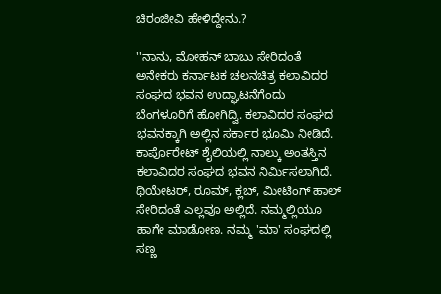ಚಿರಂಜೀವಿ ಹೇಳಿದ್ದೇನು.?

''ನಾನು, ಮೋಹನ್ ಬಾಬು ಸೇರಿದಂತೆ ಅನೇಕರು ಕರ್ನಾಟಕ ಚಲನಚಿತ್ರ ಕಲಾವಿದರ ಸಂಘದ ಭವನ ಉದ್ಘಾಟನೆಗೆಂದು ಬೆಂಗಳೂರಿಗೆ ಹೋಗಿದ್ವಿ. ಕಲಾವಿದರ ಸಂಘದ ಭವನಕ್ಕಾಗಿ ಅಲ್ಲಿನ ಸರ್ಕಾರ ಭೂಮಿ ನೀಡಿದೆ. ಕಾರ್ಪೊರೇಟ್ ಶೈಲಿಯಲ್ಲಿ ನಾಲ್ಕು ಅಂತಸ್ತಿನ ಕಲಾವಿದರ ಸಂಘದ ಭವನ ನಿರ್ಮಿಸಲಾಗಿದೆ. ಥಿಯೇಟರ್, ರೂಮ್, ಕ್ಲಬ್, ಮೀಟಿಂಗ್ ಹಾಲ್ ಸೇರಿದಂತೆ ಎಲ್ಲವೂ ಅಲ್ಲಿದೆ. ನಮ್ಮಲ್ಲಿಯೂ ಹಾಗೇ ಮಾಡೋಣ. ನಮ್ಮ 'ಮಾ' ಸಂಘದಲ್ಲಿ ಸಣ್ಣ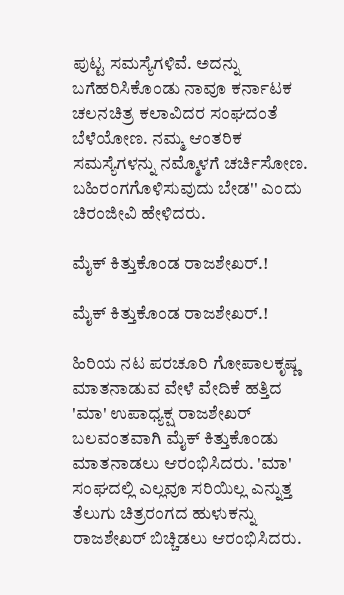ಪುಟ್ಟ ಸಮಸ್ಯೆಗಳಿವೆ. ಅದನ್ನು ಬಗೆಹರಿಸಿಕೊಂಡು ನಾವೂ ಕರ್ನಾಟಕ ಚಲನಚಿತ್ರ ಕಲಾವಿದರ ಸಂಘದಂತೆ ಬೆಳೆಯೋಣ. ನಮ್ಮ ಆಂತರಿಕ ಸಮಸ್ಯೆಗಳನ್ನು ನಮ್ಮೊಳಗೆ ಚರ್ಚಿಸೋಣ. ಬಹಿರಂಗಗೊಳಿಸುವುದು ಬೇಡ'' ಎಂದು ಚಿರಂಜೀವಿ ಹೇಳಿದರು.

ಮೈಕ್ ಕಿತ್ತುಕೊಂಡ ರಾಜಶೇಖರ್.!

ಮೈಕ್ ಕಿತ್ತುಕೊಂಡ ರಾಜಶೇಖರ್.!

ಹಿರಿಯ ನಟ ಪರಚೂರಿ ಗೋಪಾಲಕೃಷ್ಣ ಮಾತನಾಡುವ ವೇಳೆ ವೇದಿಕೆ ಹತ್ತಿದ 'ಮಾ' ಉಪಾಧ್ಯಕ್ಷ ರಾಜಶೇಖರ್ ಬಲವಂತವಾಗಿ ಮೈಕ್ ಕಿತ್ತುಕೊಂಡು ಮಾತನಾಡಲು ಆರಂಭಿಸಿದರು. 'ಮಾ' ಸಂಘದಲ್ಲಿ ಎಲ್ಲವೂ ಸರಿಯಿಲ್ಲ ಎನ್ನುತ್ತ ತೆಲುಗು ಚಿತ್ರರಂಗದ ಹುಳುಕನ್ನು ರಾಜಶೇಖರ್ ಬಿಚ್ಚಿಡಲು ಆರಂಭಿಸಿದರು.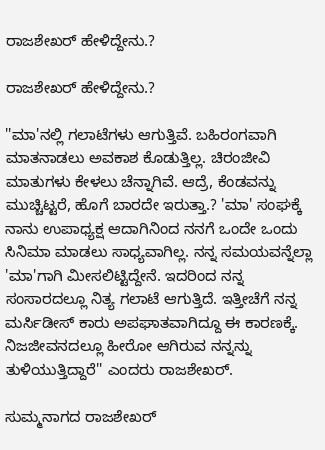ರಾಜಶೇಖರ್ ಹೇಳಿದ್ದೇನು.?

ರಾಜಶೇಖರ್ ಹೇಳಿದ್ದೇನು.?

''ಮಾ'ನಲ್ಲಿ ಗಲಾಟೆಗಳು ಆಗುತ್ತಿವೆ. ಬಹಿರಂಗವಾಗಿ ಮಾತನಾಡಲು ಅವಕಾಶ ಕೊಡುತ್ತಿಲ್ಲ. ಚಿರಂಜೀವಿ ಮಾತುಗಳು ಕೇಳಲು ಚೆನ್ನಾಗಿವೆ. ಆದ್ರೆ, ಕೆಂಡವನ್ನು ಮುಚ್ಚಿಟ್ಟರೆ, ಹೊಗೆ ಬಾರದೇ ಇರುತ್ತಾ.? 'ಮಾ' ಸಂಘಕ್ಕೆ ನಾನು ಉಪಾಧ್ಯಕ್ಷ ಆದಾಗಿನಿಂದ ನನಗೆ ಒಂದೇ ಒಂದು ಸಿನಿಮಾ ಮಾಡಲು ಸಾಧ್ಯವಾಗಿಲ್ಲ. ನನ್ನ ಸಮಯವನ್ನೆಲ್ಲಾ 'ಮಾ'ಗಾಗಿ ಮೀಸಲಿಟ್ಟಿದ್ದೇನೆ. ಇದರಿಂದ ನನ್ನ ಸಂಸಾರದಲ್ಲೂ ನಿತ್ಯ ಗಲಾಟೆ ಆಗುತ್ತಿದೆ. ಇತ್ತೀಚೆಗೆ ನನ್ನ ಮರ್ಸಿಡೀಸ್ ಕಾರು ಅಪಘಾತವಾಗಿದ್ದೂ ಈ ಕಾರಣಕ್ಕೆ. ನಿಜಜೀವನದಲ್ಲೂ ಹೀರೋ ಆಗಿರುವ ನನ್ನನ್ನು ತುಳಿಯುತ್ತಿದ್ದಾರೆ'' ಎಂದರು ರಾಜಶೇಖರ್.

ಸುಮ್ಮನಾಗದ ರಾಜಶೇಖರ್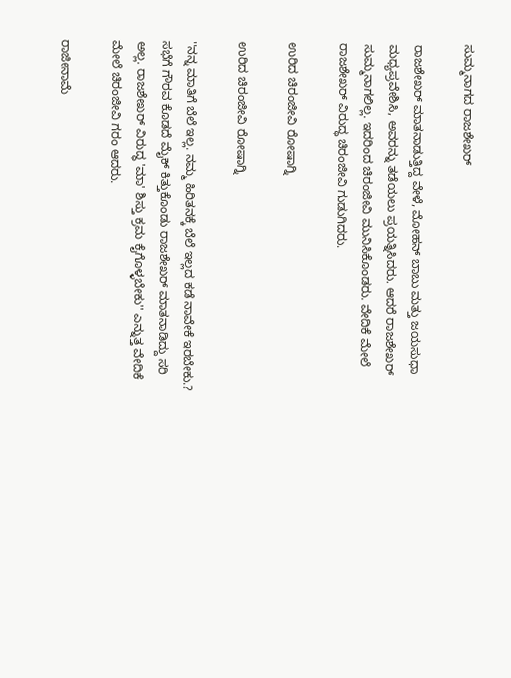ಸುಮ್ಮನಾಗದ ರಾಜಶೇಖರ್

ರಾಜಶೇಖರ್ ಮಾತನಾಡುತ್ತಿದ್ದ ವೇಳೆ, ಮೋಹನ್ ಬಾಬು ಮತ್ತು ಜಯಸುಧಾ ಮಧ್ಯಪ್ರವೇಶಿಸಿ, ಅವರನ್ನು ತಡೆಯಲು ಪ್ರಯತ್ನಿಸಿದರು. ಆದರೆ ರಾಜಶೇಖರ್ ಸುಮ್ಮನಾಗಲಿಲ್ಲ. ಇದರಿಂದ ಚಿರಂಜೀವಿ ಮುನಿಸಿಕೊಂಡರು. ವೇದಿಕೆ ಮೇಲೆ ರಾಜಶೇಖರ್ ವಿರುದ್ಧ ಚಿರಂಜೀವಿ ಗುಡುಗಿದರು.

ಉರಿದ ಚಿರಂಜೀವಿ ರೋಷಾಗ್ನಿ

ಉರಿದ ಚಿರಂಜೀವಿ ರೋಷಾಗ್ನಿ

''ನನ್ನ ಮಾತಿಗೆ ಬೆಲೆ ಇಲ್ಲ. ನಮ್ಮ ಹಿರಿತನಕ್ಕೆ ಬೆಲೆ ಇಲ್ಲದ ಕಡೆ ನಾವೇಕೆ ಇರಬೇಕು.? ಸಭೆಗೆ ಗೌರವ ಕೊಡದೆ ಮೈಕ್ ಕಿತ್ತುಕೊಂಡು ರಾಜಶೇಖರ್ ಮಾತನಾಡಿದ್ದು ಸರಿ ಅಲ್ಲ. ರಾಜಶೇಖರ್ ವಿರುದ್ಧ 'ಮಾ' ಶಿಸ್ತು ಕ್ರಮ ಕೈಗೊಳ್ಳಬೇಕು'' ಎನ್ನುತ್ತ ವೇದಿಕೆ ಮೇಲೆ ಚಿರಂಜೀವಿ ಗರಂ ಆದರು.

ರಾಜೀನಾಮೆ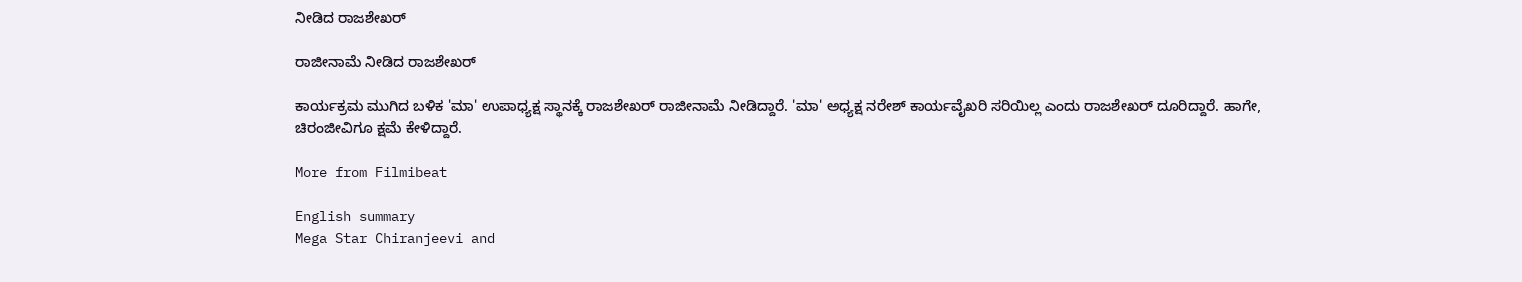ನೀಡಿದ ರಾಜಶೇಖರ್

ರಾಜೀನಾಮೆ ನೀಡಿದ ರಾಜಶೇಖರ್

ಕಾರ್ಯಕ್ರಮ ಮುಗಿದ ಬಳಿಕ 'ಮಾ' ಉಪಾಧ್ಯಕ್ಷ ಸ್ಥಾನಕ್ಕೆ ರಾಜಶೇಖರ್ ರಾಜೀನಾಮೆ ನೀಡಿದ್ದಾರೆ. 'ಮಾ' ಅಧ್ಯಕ್ಷ ನರೇಶ್ ಕಾರ್ಯವೈಖರಿ ಸರಿಯಿಲ್ಲ ಎಂದು ರಾಜಶೇಖರ್ ದೂರಿದ್ದಾರೆ. ಹಾಗೇ, ಚಿರಂಜೀವಿಗೂ ಕ್ಷಮೆ ಕೇಳಿದ್ದಾರೆ.

More from Filmibeat

English summary
Mega Star Chiranjeevi and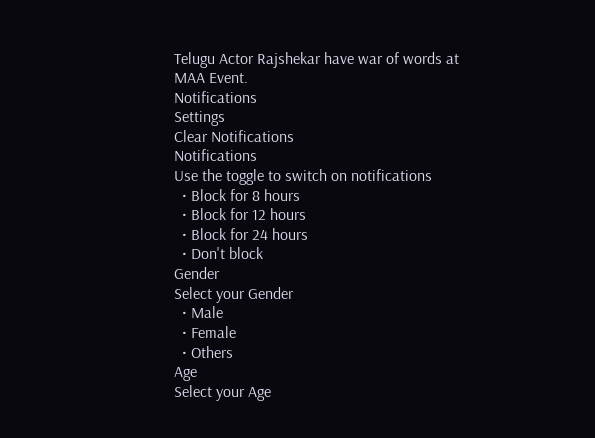Telugu Actor Rajshekar have war of words at MAA Event.
Notifications
Settings
Clear Notifications
Notifications
Use the toggle to switch on notifications
  • Block for 8 hours
  • Block for 12 hours
  • Block for 24 hours
  • Don't block
Gender
Select your Gender
  • Male
  • Female
  • Others
Age
Select your Age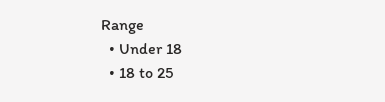Range
  • Under 18
  • 18 to 25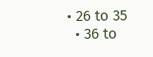• 26 to 35
  • 36 to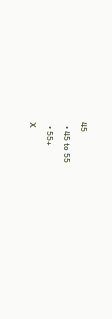45
  • 45 to 55
  • 55+
X